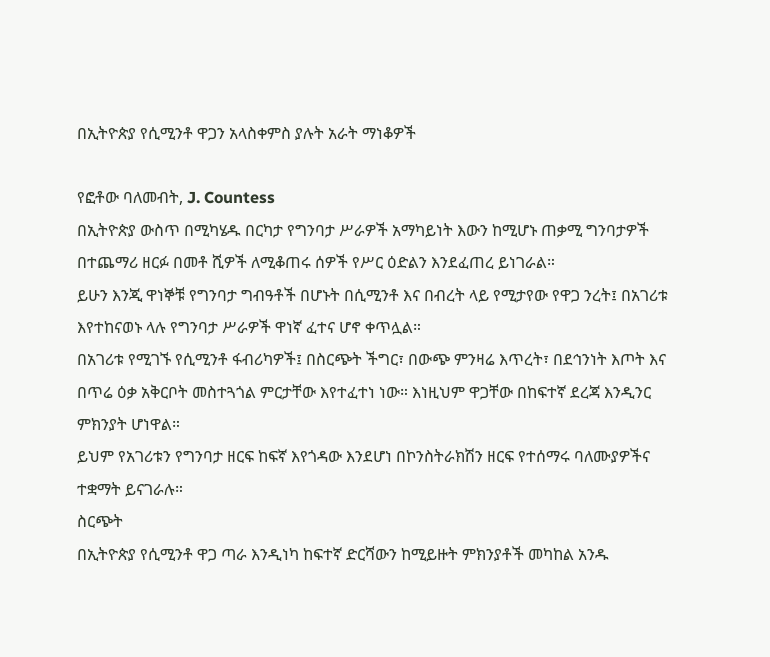በኢትዮጵያ የሲሚንቶ ዋጋን አላስቀምስ ያሉት አራት ማነቆዎች

የፎቶው ባለመብት, J. Countess
በኢትዮጵያ ውስጥ በሚካሄዱ በርካታ የግንባታ ሥራዎች አማካይነት እውን ከሚሆኑ ጠቃሚ ግንባታዎች በተጨማሪ ዘርፉ በመቶ ሺዎች ለሚቆጠሩ ሰዎች የሥር ዕድልን እንደፈጠረ ይነገራል።
ይሁን እንጂ ዋነኞቹ የግንባታ ግብዓቶች በሆኑት በሲሚንቶ እና በብረት ላይ የሚታየው የዋጋ ንረት፤ በአገሪቱ እየተከናወኑ ላሉ የግንባታ ሥራዎች ዋነኛ ፈተና ሆኖ ቀጥሏል።
በአገሪቱ የሚገኙ የሲሚንቶ ፋብሪካዎች፤ በስርጭት ችግር፣ በውጭ ምንዛሬ እጥረት፣ በደኅንነት እጦት እና በጥሬ ዕቃ አቅርቦት መስተጓጎል ምርታቸው እየተፈተነ ነው። እነዚህም ዋጋቸው በከፍተኛ ደረጃ እንዲንር ምክንያት ሆነዋል።
ይህም የአገሪቱን የግንባታ ዘርፍ ከፍኛ እየጎዳው እንደሆነ በኮንስትራክሽን ዘርፍ የተሰማሩ ባለሙያዎችና ተቋማት ይናገራሉ።
ስርጭት
በኢትዮጵያ የሲሚንቶ ዋጋ ጣራ እንዲነካ ከፍተኛ ድርሻውን ከሚይዙት ምክንያቶች መካከል አንዱ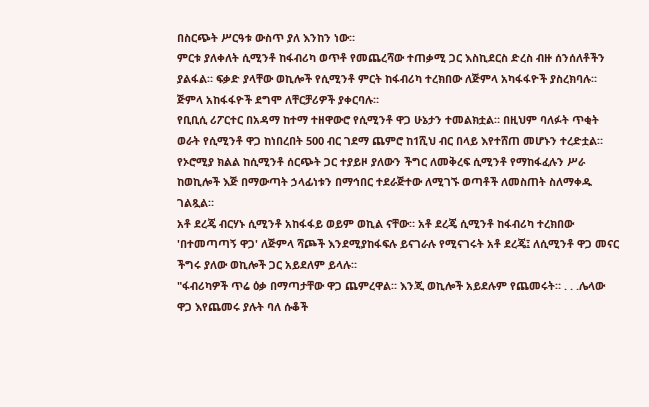በስርጭት ሥርዓቱ ውስጥ ያለ እንከን ነው።
ምርቱ ያለቀለት ሲሚንቶ ከፋብሪካ ወጥቶ የመጨረሻው ተጠቃሚ ጋር እስኪደርስ ድረስ ብዙ ሰንሰለቶችን ያልፋል። ፍቃድ ያላቸው ወኪሎች የሲሚንቶ ምርት ከፋብሪካ ተረክበው ለጅምላ አካፋፋዮች ያስረክባሉ። ጅምላ አከፋፋዮች ደግሞ ለቸርቻሪዎች ያቀርባሉ።
የቢቢሲ ሪፖርተር በአዳማ ከተማ ተዘዋውሮ የሲሚንቶ ዋጋ ሁኔታን ተመልክቷል። በዚህም ባለፉት ጥቂት ወራት የሲሚንቶ ዋጋ ከነበረበት 500 ብር ገደማ ጨምሮ ከ1ሺህ ብር በላይ እየተሸጠ መሆኑን ተረድቷል።
የኦሮሚያ ክልል ከሲሚንቶ ሰርጭት ጋር ተያይዞ ያለውን ችግር ለመቅረፍ ሲሚንቶ የማከፋፈሉን ሥራ ከወኪሎች እጅ በማውጣት ኃላፊነቱን በማኅበር ተደራጅተው ለሚገኙ ወጣቶች ለመስጠት ስለማቀዱ ገልጿል።
አቶ ደረጄ ብርሃኑ ሲሚንቶ አከፋፋይ ወይም ወኪል ናቸው። አቶ ደረጄ ሲሚንቶ ከፋብሪካ ተረክበው 'በተመጣጣኝ ዋጋ' ለጅምላ ሻጮች እንደሚያከፋፍሉ ይናገራሉ የሚናገሩት አቶ ደረጄ፤ ለሲሚንቶ ዋጋ መናር ችግሩ ያለው ወኪሎች ጋር አይደለም ይላሉ።
"ፋብሪካዎች ጥሬ ዕቃ በማጣታቸው ዋጋ ጨምረዋል። እንጂ ወኪሎች አይደሉም የጨመሩት። . . .ሌላው ዋጋ እየጨመሩ ያሉት ባለ ሱቆች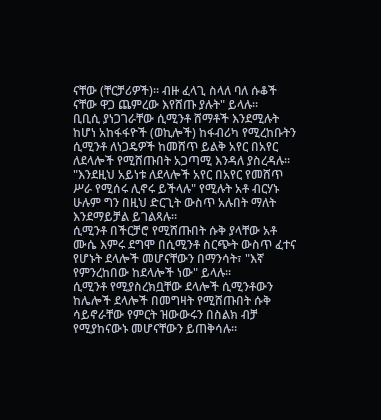ናቸው (ቸርቻሪዎች)። ብዙ ፈላጊ ስላለ ባለ ሱቆች ናቸው ዋጋ ጨምረው እየሸጡ ያሉት" ይላሉ።
ቢቢሲ ያነጋገራቸው ሲሚንቶ ሸማቶች እንደሚሉት ከሆነ አከፋፋዮች (ወኪሎች) ከፋብሪካ የሚረከቡትን ሲሚንቶ ለነጋዴዎች ከመሸጥ ይልቅ አየር በአየር ለደላሎች የሚሸጡበት አጋጣሚ እንዳለ ያስረዳሉ።
"እንደዚህ አይነቱ ለደላሎች አየር በአየር የመሸጥ ሥራ የሚሰሩ ሊኖሩ ይችላሉ" የሚሉት አቶ ብርሃኑ ሁሉም ግን በዚህ ድርጊት ውስጥ አሉበት ማለት እንደማይቻል ይገልጻሉ።
ሲሚንቶ በችርቻሮ የሚሸጡበት ሱቅ ያላቸው አቶ ሙሴ እምሩ ደግሞ በሲሚንቶ ስርጭት ውስጥ ፈተና የሆኑት ደላሎች መሆናቸውን በማንሳት፣ "እኛ የምንረከበው ከደላሎች ነው" ይላሉ።
ሲሚንቶ የሚያስረክቧቸው ደላሎች ሲሚንቶውን ከሌሎች ደላሎች በመግዛት የሚሸጡበት ሱቅ ሳይኖራቸው የምርት ዝውውሩን በስልክ ብቻ የሚያከናውኑ መሆናቸውን ይጠቅሳሉ።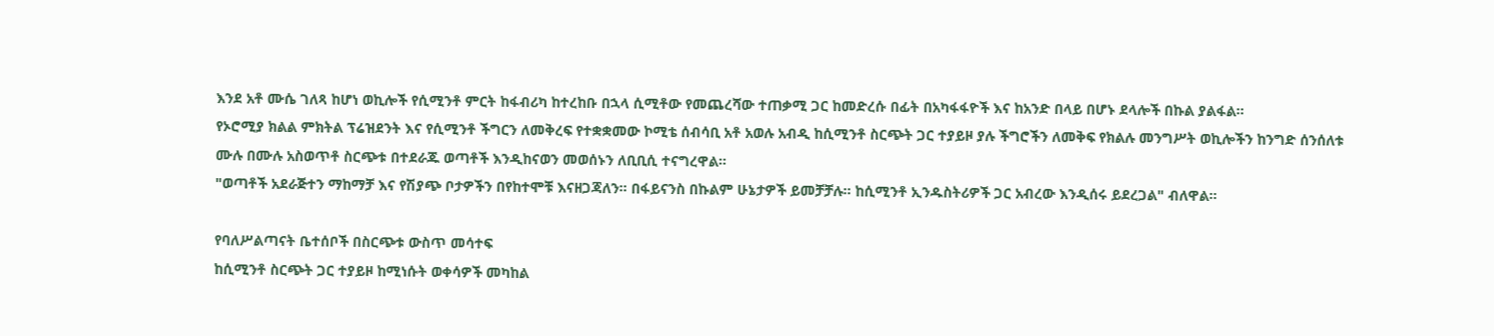እንደ አቶ ሙሴ ገለጻ ከሆነ ወኪሎች የሲሚንቶ ምርት ከፋብሪካ ከተረከቡ በኋላ ሲሚቶው የመጨረሻው ተጠቃሚ ጋር ከመድረሱ በፊት በአካፋፋዮች እና ከአንድ በላይ በሆኑ ደላሎች በኩል ያልፋል።
የኦሮሚያ ክልል ምክትል ፕሬዝደንት እና የሲሚንቶ ችግርን ለመቅረፍ የተቋቋመው ኮሚቴ ሰብሳቢ አቶ አወሉ አብዲ ከሲሚንቶ ስርጭት ጋር ተያይዞ ያሉ ችግሮችን ለመቅፍ የክልሉ መንግሥት ወኪሎችን ከንግድ ሰንሰለቱ ሙሉ በሙሉ አስወጥቶ ስርጭቱ በተደራጁ ወጣቶች እንዲከናወን መወሰኑን ለቢቢሲ ተናግረዋል።
"ወጣቶች አደራጅተን ማከማቻ እና የሽያጭ ቦታዎችን በየከተሞቹ እናዘጋጃለን። በፋይናንስ በኩልም ሁኔታዎች ይመቻቻሉ። ከሲሚንቶ ኢንዱስትሪዎች ጋር አብረው እንዲሰሩ ይደረጋል" ብለዋል።

የባለሥልጣናት ቤተሰቦች በስርጭቱ ውስጥ መሳተፍ
ከሲሚንቶ ስርጭት ጋር ተያይዞ ከሚነሱት ወቀሳዎች መካከል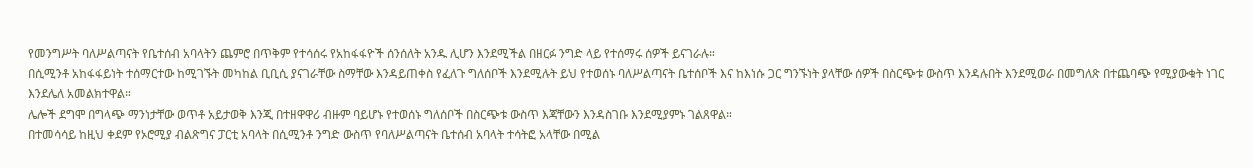የመንግሥት ባለሥልጣናት የቤተሰብ አባላትን ጨምሮ በጥቅም የተሳሰሩ የአከፋፋዮች ሰንሰለት አንዱ ሊሆን እንደሚችል በዘርፉ ንግድ ላይ የተሰማሩ ሰዎች ይናገራሉ።
በሲሚንቶ አከፋፋይነት ተሰማርተው ከሚገኙት መካከል ቢቢሲ ያናገራቸው ስማቸው እንዳይጠቀስ የፈለጉ ግለሰቦች እንደሚሉት ይህ የተወሰኑ ባለሥልጣናት ቤተሰቦች እና ከእነሱ ጋር ግንኙነት ያላቸው ሰዎች በስርጭቱ ውስጥ እንዳሉበት እንደሚወራ በመግለጽ በተጨባጭ የሚያውቁት ነገር እንደሌለ አመልክተዋል።
ሌሎች ደግሞ በግላጭ ማንነታቸው ወጥቶ አይታወቅ እንጂ በተዘዋዋሪ ብዙም ባይሆኑ የተወሰኑ ግለሰቦች በስርጭቱ ውስጥ እጃቸውን እንዳስገቡ እንደሚያምኑ ገልጸዋል።
በተመሳሳይ ከዚህ ቀደም የኦሮሚያ ብልጽግና ፓርቲ አባላት በሲሚንቶ ንግድ ውስጥ የባለሥልጣናት ቤተሰብ አባላት ተሳትፎ አላቸው በሚል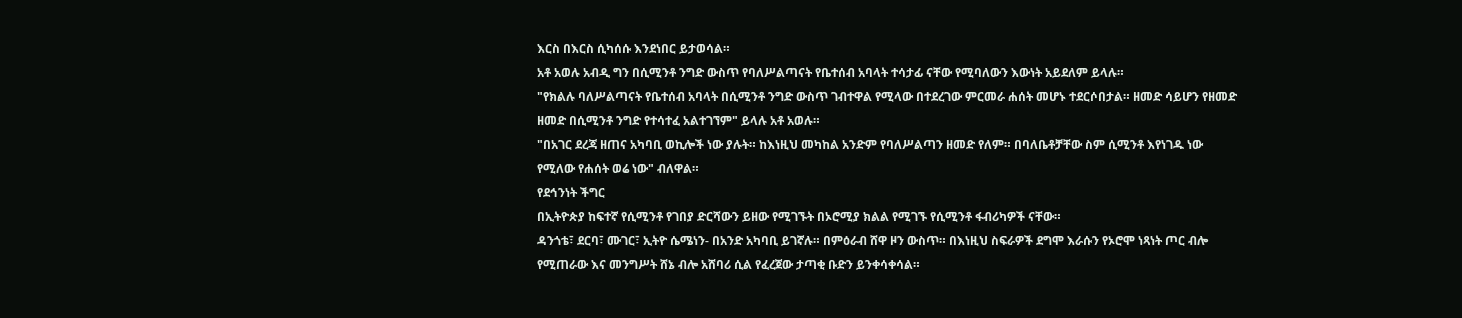እርስ በእርስ ሲካሰሱ እንደነበር ይታወሳል።
አቶ አወሉ አብዲ ግን በሲሚንቶ ንግድ ውስጥ የባለሥልጣናት የቤተሰብ አባላት ተሳታፊ ናቸው የሚባለውን እውነት አይደለም ይላሉ።
"የክልሉ ባለሥልጣናት የቤተሰብ አባላት በሲሚንቶ ንግድ ውስጥ ገብተዋል የሚላው በተደረገው ምርመራ ሐሰት መሆኑ ተደርሶበታል። ዘመድ ሳይሆን የዘመድ ዘመድ በሲሚንቶ ንግድ የተሳተፈ አልተገኘም" ይላሉ አቶ አወሉ።
"በአገር ደረጃ ዘጠና አካባቢ ወኪሎች ነው ያሉት። ከእነዚህ መካከል አንድም የባለሥልጣን ዘመድ የለም። በባለቤቶቻቸው ስም ሲሚንቶ እየነገዱ ነው የሚለው የሐሰት ወሬ ነው" ብለዋል።
የደኅንነት ችግር
በኢትዮጵያ ከፍተኛ የሲሚንቶ የገበያ ድርሻውን ይዘው የሚገኙት በኦሮሚያ ክልል የሚገኙ የሲሚንቶ ፋብሪካዎች ናቸው።
ዳንጎቴ፣ ደርባ፣ ሙገር፣ ኢትዮ ሴሜነን- በአንድ አካባቢ ይገኛሉ። በምዕራብ ሸዋ ዞን ውስጥ። በእነዚህ ስፍራዎች ደግሞ እራሱን የኦሮሞ ነጻነት ጦር ብሎ የሚጠራው እና መንግሥት ሸኔ ብሎ አሸባሪ ሲል የፈረጀው ታጣቂ ቡድን ይንቀሳቀሳል።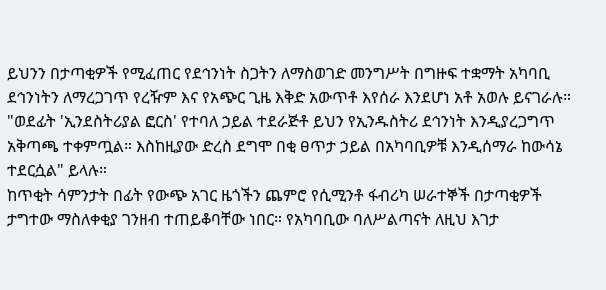ይህንን በታጣቂዎች የሚፈጠር የደኅንነት ስጋትን ለማስወገድ መንግሥት በግዙፍ ተቋማት አካባቢ ደኅንነትን ለማረጋገጥ የረዥም እና የአጭር ጊዜ እቅድ አውጥቶ እየሰራ እንደሆነ አቶ አወሉ ይናገራሉ።
"ወደፊት 'ኢንደስትሪያል ፎርስ' የተባለ ኃይል ተደራጅቶ ይህን የኢንዱስትሪ ደኅንነት እንዲያረጋግጥ አቅጣጫ ተቀምጧል። እስከዚያው ድረስ ደግሞ በቂ ፀጥታ ኃይል በአካባቢዎቹ እንዲሰማራ ከውሳኔ ተደርሷል" ይላሉ።
ከጥቂት ሳምንታት በፊት የውጭ አገር ዜጎችን ጨምሮ የሲሚንቶ ፋብሪካ ሠራተኞች በታጣቂዎች ታግተው ማስለቀቂያ ገንዘብ ተጠይቆባቸው ነበር። የአካባቢው ባለሥልጣናት ለዚህ እገታ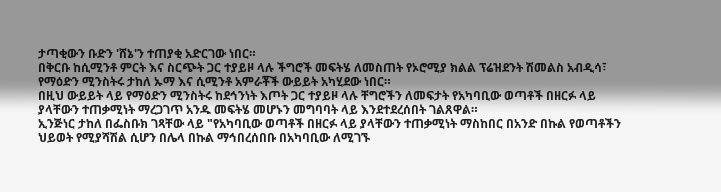ታጣቂውን ቡድን 'ሸኔ'ን ተጠያቂ አድርገው ነበር።
በቅርቡ ከሲሚንቶ ምርት እና ስርጭት ጋር ተያይዞ ላሉ ችግሮች መፍትሄ ለመስጠት የኦሮሚያ ክልል ፕሬዝደንት ሽመልስ አብዲሳ፣ የማዕድን ሚንስትሩ ታከለ ኡማ እና ሲሚንቶ አምራቾች ውይይት አካሂደው ነበር።
በዚህ ውይይት ላይ የማዕድን ሚንስትሩ ከደኅንነት እጦት ጋር ተያይዞ ላሉ ቸግሮችን ለመፍታት የአካባቢው ወጣቶች በዘርፉ ላይ ያላቸውን ተጠቃሚነት ማረጋገጥ አንዱ መፍትሄ መሆኑን መግባባት ላይ እንደተደረሰበት ገልጸዋል።
ኢንጅነር ታከለ በፌስቡክ ገጻቸው ላይ "የአካባቢው ወጣቶች በዘርፉ ላይ ያላቸውን ተጠቃሚነት ማስከበር በአንድ በኩል የወጣቶችን ህይወት የሚያሻሽል ሲሆን በሌላ በኩል ማኅበረሰበቡ በአካባቢው ለሚገኙ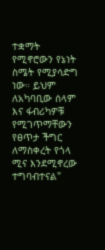ተቋማት የሚኖሮውን የኔነት ስሜት የሚያሳድግ ነው። ይህም ለአካባቢው ሰላም እና ፋብሪካዎቹ የሚገጥማቸውን የፀጥታ ችግር ለማስቀረት የጎላ ሚና እንደሚኖረው ተግባብተናል"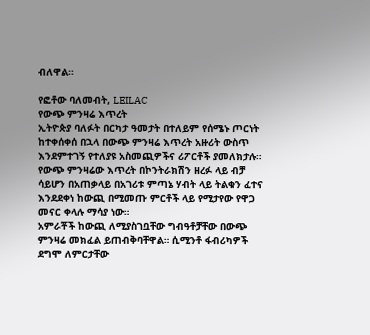ብለዋል።

የፎቶው ባለመብት, LEILAC
የውጭ ምንዛሬ እጥረት
ኢትዮጵያ ባለፉት በርካታ ዓመታት በተለይም የሰሜኑ ጦርነት ከተቀሰቀሰ በኋላ በውጭ ምንዛሬ እጥረት አዙሪት ውስጥ እንደምተገኝ የተለያዩ አስመጪዎችና ሪፖርቶች ያመለክታሉ።
የውጭ ምንዛሬው እጥረት በኮንትራክሽን ዘረፉ ላይ ብቻ ሳይሆን በአጠቃላይ በአገሪቱ ምጣኔ ሃብት ላይ ትልቁን ፈተና እንደደቀነ ከውጪ በሚመጡ ምርቶች ላይ የሚታየው የዋጋ መናር ቀላሉ ማሳያ ነው።
አምራቾች ከውጪ ለሚያስገቧቸው ግብዓቶቻቸው በውጭ ምንዛሬ መክፈል ይጠብቅባቸዋል። ሲሚንቶ ፋብሪካዎች ደግሞ ለምርታቸው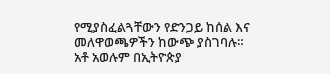የሚያስፈልጓቸውን የድንጋይ ከሰል እና መለዋወጫዎችን ከውጭ ያስገባሉ።
አቶ አወሉም በኢትዮጵያ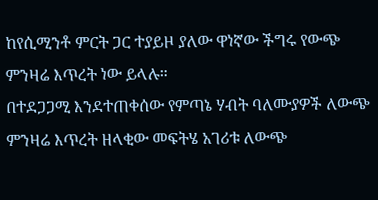ከየሲሚንቶ ምርት ጋር ተያይዞ ያለው ዋነኛው ችግሩ የውጭ ምንዛሬ እጥረት ነው ይላሉ።
በተደጋጋሚ እንደተጠቀሰው የምጣኔ ሃብት ባለሙያዎች ለውጭ ምንዛሬ እጥረት ዘላቂው መፍትሄ አገሪቱ ለውጭ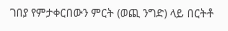ገበያ የምታቀርበውን ምርት (ወጪ ንግድ) ላይ በርትቶ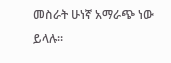መስራት ሁነኛ አማራጭ ነው ይላሉ።